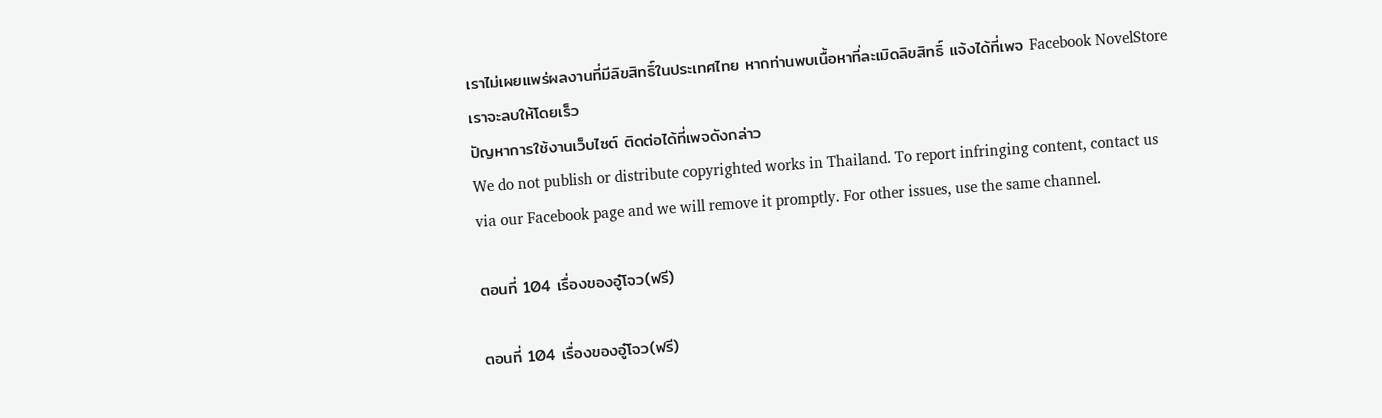เราไม่เผยแพร่ผลงานที่มีลิขสิทธิ์ในประเทศไทย หากท่านพบเนื้อหาที่ละเมิดลิขสิทธิ์ แจ้งได้ที่เพจ Facebook NovelStore เราจะลบให้โดยเร็ว
ปัญหาการใช้งานเว็บไซต์ ติดต่อได้ที่เพจดังกล่าว
We do not publish or distribute copyrighted works in Thailand. To report infringing content, contact us via our Facebook page and we will remove it promptly. For other issues, use the same channel.

ตอนที่ 104 เรื่องของอู๋โจว(ฟรี)

ตอนที่ 104 เรื่องของอู๋โจว(ฟรี)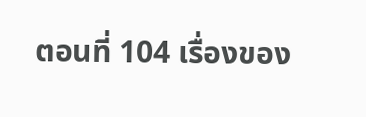ตอนที่ 104 เรื่องของ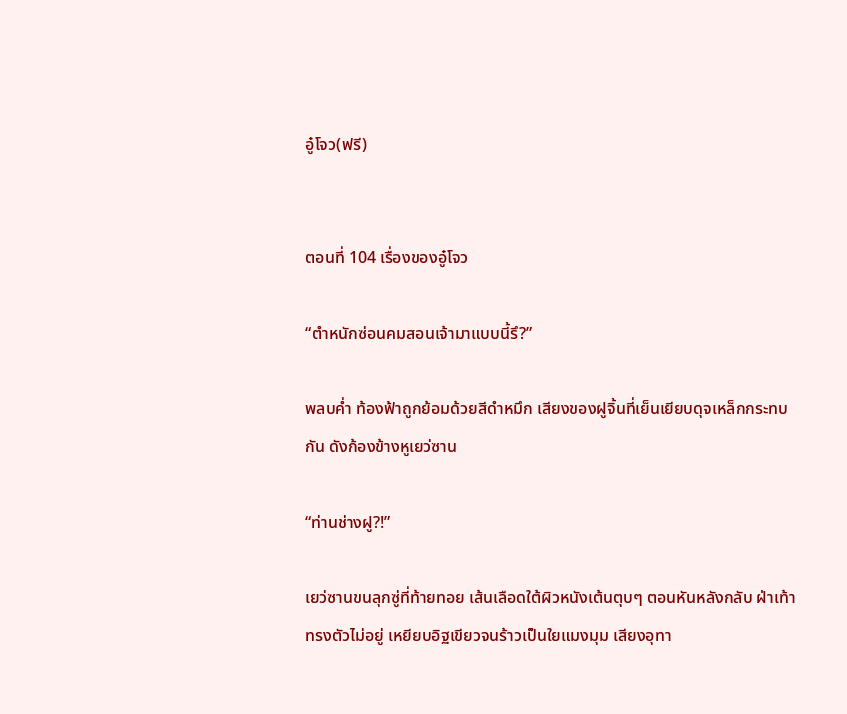อู๋โจว(ฟรี)


ตอนที่ 104 เรื่องของอู๋โจว

“ตำหนักซ่อนคมสอนเจ้ามาแบบนี้รึ?”

พลบค่ำ ท้องฟ้าถูกย้อมด้วยสีดำหมึก เสียงของฝูจิ้นที่เย็นเยียบดุจเหล็กกระทบกัน ดังก้องข้างหูเยว่ซาน

“ท่านช่างฝู?!”

เยว่ซานขนลุกซู่ที่ท้ายทอย เส้นเลือดใต้ผิวหนังเต้นตุบๆ ตอนหันหลังกลับ ฝ่าเท้าทรงตัวไม่อยู่ เหยียบอิฐเขียวจนร้าวเป็นใยแมงมุม เสียงอุทา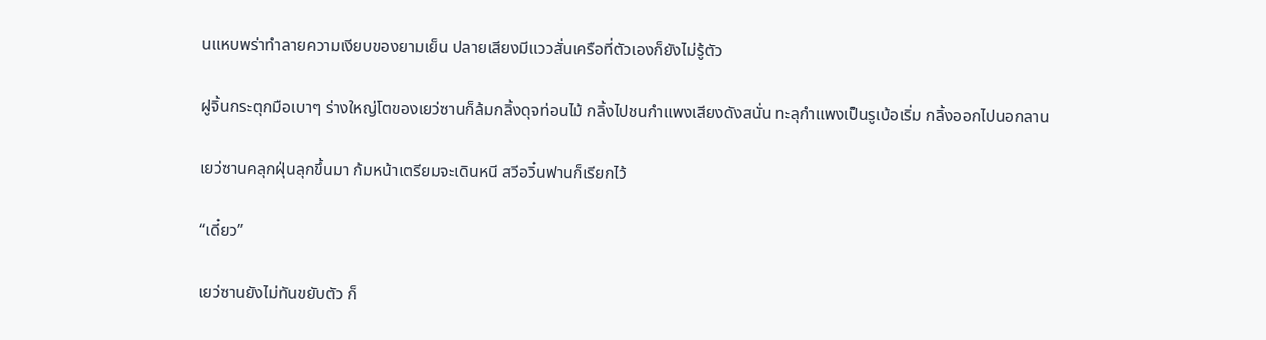นแหบพร่าทำลายความเงียบของยามเย็น ปลายเสียงมีแววสั่นเครือที่ตัวเองก็ยังไม่รู้ตัว

ฝูจิ้นกระตุกมือเบาๆ ร่างใหญ่โตของเยว่ซานก็ล้มกลิ้งดุจท่อนไม้ กลิ้งไปชนกำแพงเสียงดังสนั่น ทะลุกำแพงเป็นรูเบ้อเริ่ม กลิ้งออกไปนอกลาน

เยว่ซานคลุกฝุ่นลุกขึ้นมา ก้มหน้าเตรียมจะเดินหนี สวีอวิ๋นฟานก็เรียกไว้

“เดี๋ยว”

เยว่ซานยังไม่ทันขยับตัว ก็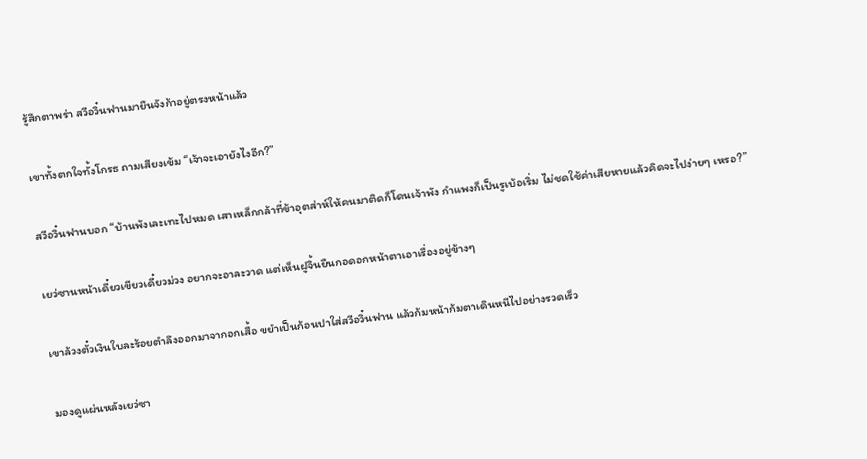รู้สึกตาพร่า สวีอวิ๋นฟานมายืนจังก้าอยู่ตรงหน้าแล้ว

เขาทั้งตกใจทั้งโกรธ ถามเสียงเข้ม “เจ้าจะเอายังไงอีก?”

สวีอวิ๋นฟานบอก “บ้านพังเละเทะไปหมด เสาเหล็กกล้าที่ข้าอุตส่าห์ให้คนมาติดก็โดนเจ้าพัง กำแพงก็เป็นรูเบ้อเริ่ม ไม่ชดใช้ค่าเสียหายแล้วคิดจะไปง่ายๆ เหรอ?”

เยว่ซานหน้าเดี๋ยวเขียวเดี๋ยวม่วง อยากจะอาละวาด แต่เห็นฝูจิ้นยืนกอดอกหน้าตาเอาเรื่องอยู่ข้างๆ

เขาล้วงตั๋วเงินใบละร้อยตำลึงออกมาจากอกเสื้อ ขยำเป็นก้อนปาใส่สวีอวิ๋นฟาน แล้วก้มหน้าก้มตาเดินหนีไปอย่างรวดเร็ว

มองดูแผ่นหลังเยว่ซา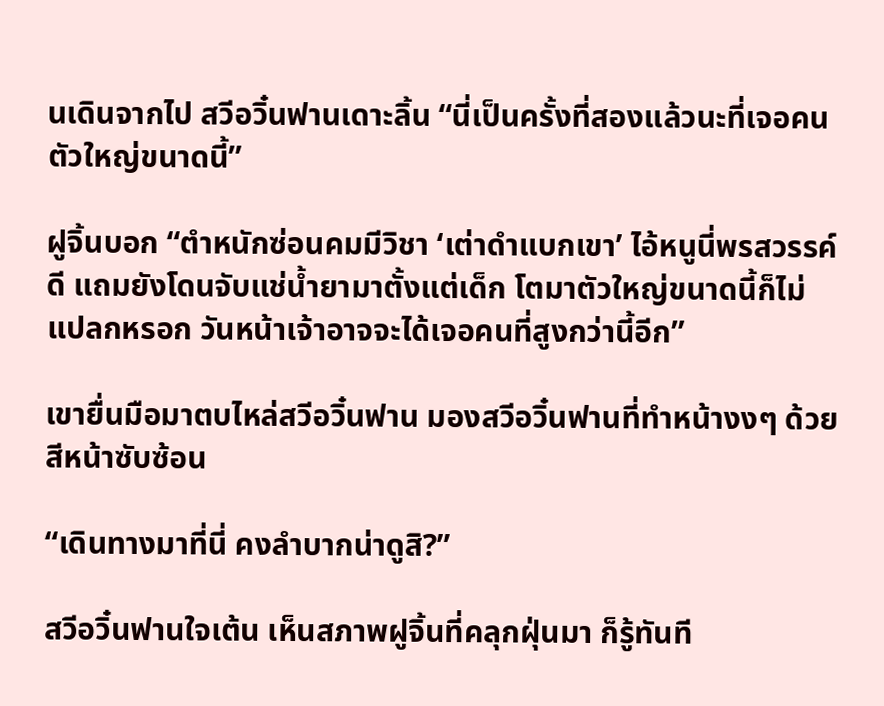นเดินจากไป สวีอวิ๋นฟานเดาะลิ้น “นี่เป็นครั้งที่สองแล้วนะที่เจอคนตัวใหญ่ขนาดนี้”

ฝูจิ้นบอก “ตำหนักซ่อนคมมีวิชา ‘เต่าดำแบกเขา’ ไอ้หนูนี่พรสวรรค์ดี แถมยังโดนจับแช่น้ำยามาตั้งแต่เด็ก โตมาตัวใหญ่ขนาดนี้ก็ไม่แปลกหรอก วันหน้าเจ้าอาจจะได้เจอคนที่สูงกว่านี้อีก”

เขายื่นมือมาตบไหล่สวีอวิ๋นฟาน มองสวีอวิ๋นฟานที่ทำหน้างงๆ ด้วยสีหน้าซับซ้อน

“เดินทางมาที่นี่ คงลำบากน่าดูสิ?”

สวีอวิ๋นฟานใจเต้น เห็นสภาพฝูจิ้นที่คลุกฝุ่นมา ก็รู้ทันที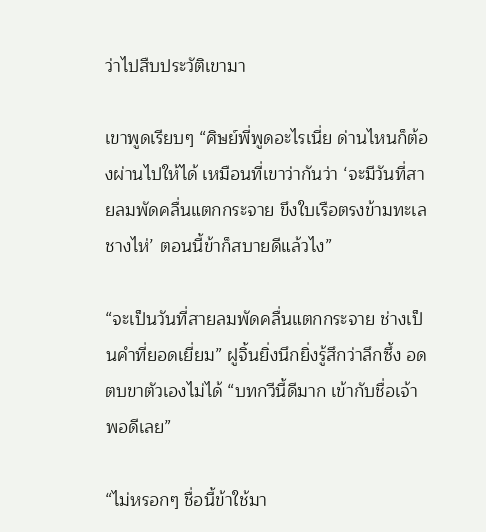ว่าไปสืบประวัติเขามา

เขาพูดเรียบๆ “ศิษย์พี่พูดอะไรเนี่ย ด่านไหนก็ต้องผ่านไปให้ได้ เหมือนที่เขาว่ากันว่า ‘จะมีวันที่สายลมพัดคลื่นแตกกระจาย ขึงใบเรือตรงข้ามทะเลชางไห่’ ตอนนี้ข้าก็สบายดีแล้วไง”

“จะเป็นวันที่สายลมพัดคลื่นแตกกระจาย ช่างเป็นคำที่ยอดเยี่ยม” ฝูจิ้นยิ่งนึกยิ่งรู้สึกว่าลึกซึ้ง อดตบขาตัวเองไม่ได้ “บทกวีนี้ดีมาก เข้ากับชื่อเจ้าพอดีเลย”

“ไม่หรอกๆ ชื่อนี้ข้าใช้มา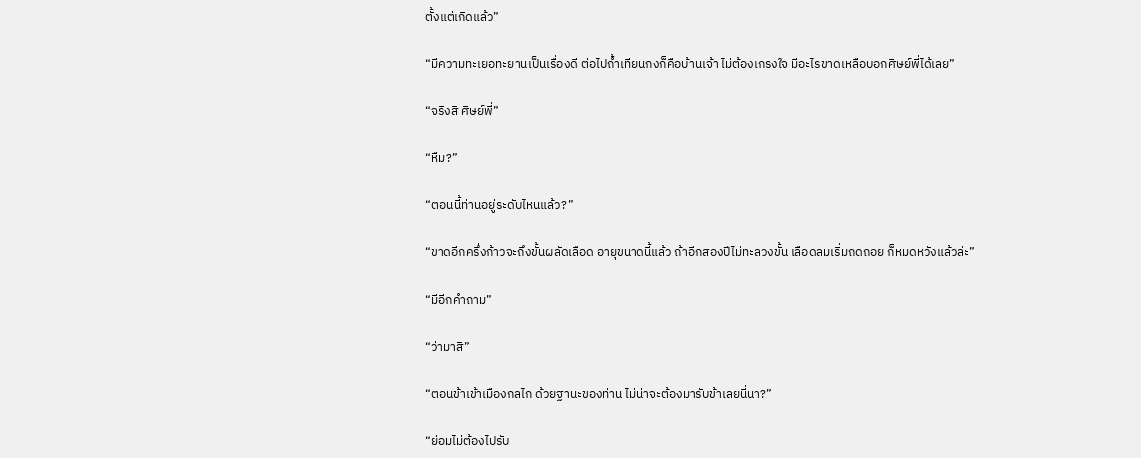ตั้งแต่เกิดแล้ว”

“มีความทะเยอทะยานเป็นเรื่องดี ต่อไปถ้ำเทียนกงก็คือบ้านเจ้า ไม่ต้องเกรงใจ มีอะไรขาดเหลือบอกศิษย์พี่ได้เลย”

“จริงสิ ศิษย์พี่”

“หืม?”

“ตอนนี้ท่านอยู่ระดับไหนแล้ว?”

“ขาดอีกครึ่งก้าวจะถึงขั้นผลัดเลือด อายุขนาดนี้แล้ว ถ้าอีกสองปีไม่ทะลวงขั้น เลือดลมเริ่มถดถอย ก็หมดหวังแล้วล่ะ”

“มีอีกคำถาม”

“ว่ามาสิ”

“ตอนข้าเข้าเมืองกลไก ด้วยฐานะของท่าน ไม่น่าจะต้องมารับข้าเลยนี่นา?”

“ย่อมไม่ต้องไปรับ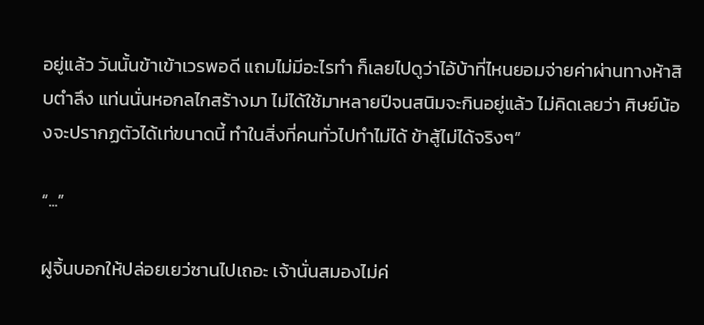อยู่แล้ว วันนั้นข้าเข้าเวรพอดี แถมไม่มีอะไรทำ ก็เลยไปดูว่าไอ้บ้าที่ไหนยอมจ่ายค่าผ่านทางห้าสิบตำลึง แท่นนั่นหอกลไกสร้างมา ไม่ได้ใช้มาหลายปีจนสนิมจะกินอยู่แล้ว ไม่คิดเลยว่า ศิษย์น้องจะปรากฏตัวได้เท่ขนาดนี้ ทำในสิ่งที่คนทั่วไปทำไม่ได้ ข้าสู้ไม่ได้จริงๆ”

“...”

ฝูจิ้นบอกให้ปล่อยเยว่ซานไปเถอะ เจ้านั่นสมองไม่ค่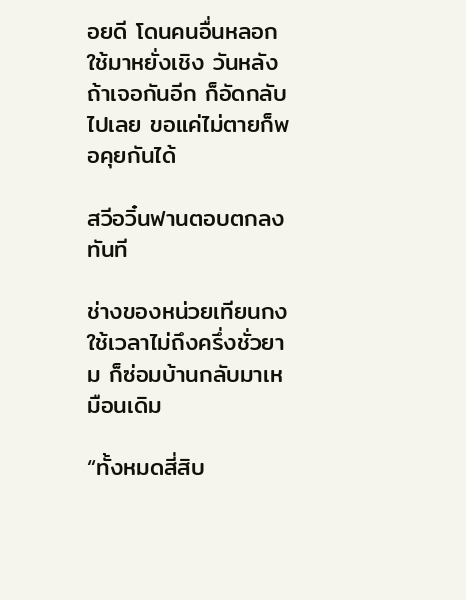อยดี โดนคนอื่นหลอกใช้มาหยั่งเชิง วันหลังถ้าเจอกันอีก ก็อัดกลับไปเลย ขอแค่ไม่ตายก็พอคุยกันได้

สวีอวิ๋นฟานตอบตกลงทันที

ช่างของหน่วยเทียนกงใช้เวลาไม่ถึงครึ่งชั่วยาม ก็ซ่อมบ้านกลับมาเหมือนเดิม

“ทั้งหมดสี่สิบ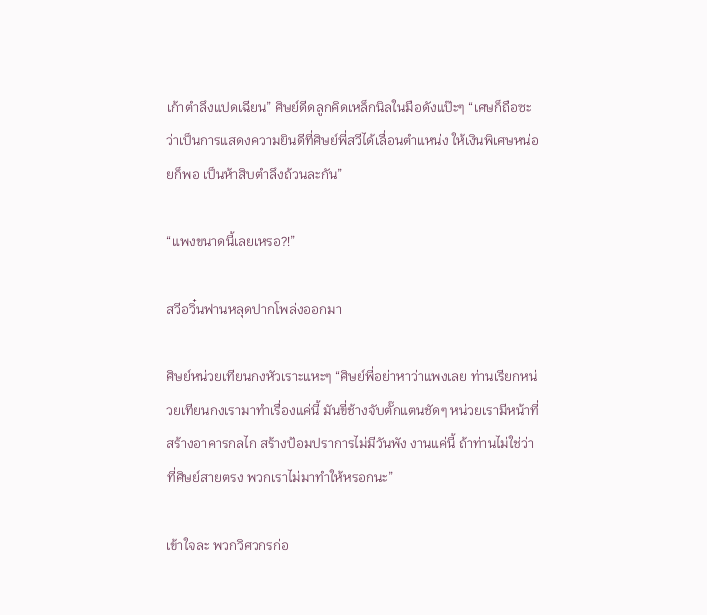เก้าตำลึงแปดเฉียน” ศิษย์ดีดลูกคิดเหล็กนิลในมือดังแป๊ะๆ “เศษก็ถือซะว่าเป็นการแสดงความยินดีที่ศิษย์พี่สวีได้เลื่อนตำแหน่ง ให้เงินพิเศษหน่อยก็พอ เป็นห้าสิบตำลึงถ้วนละกัน”

“แพงขนาดนี้เลยเหรอ?!”

สวีอวิ๋นฟานหลุดปากโพล่งออกมา

ศิษย์หน่วยเทียนกงหัวเราะแหะๆ “ศิษย์พี่อย่าหาว่าแพงเลย ท่านเรียกหน่วยเทียนกงเรามาทำเรื่องแค่นี้ มันขี่ช้างจับตั๊กแตนชัดๆ หน่วยเรามีหน้าที่สร้างอาคารกลไก สร้างป้อมปราการไม่มีวันพัง งานแค่นี้ ถ้าท่านไม่ใช่ว่าที่ศิษย์สายตรง พวกเราไม่มาทำให้หรอกนะ”

เข้าใจละ พวกวิศวกรก่อ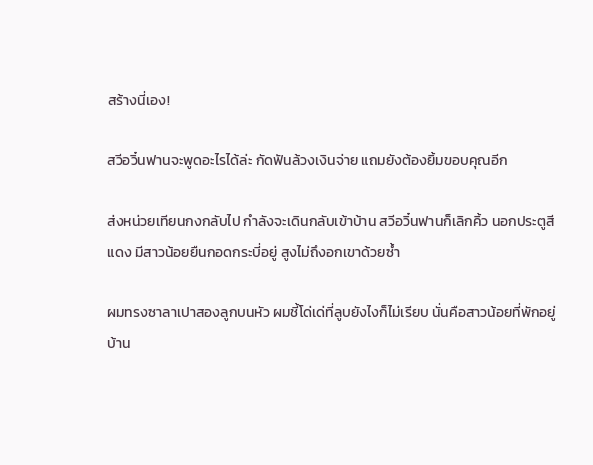สร้างนี่เอง!

สวีอวิ๋นฟานจะพูดอะไรได้ล่ะ กัดฟันล้วงเงินจ่าย แถมยังต้องยิ้มขอบคุณอีก

ส่งหน่วยเทียนกงกลับไป กำลังจะเดินกลับเข้าบ้าน สวีอวิ๋นฟานก็เลิกคิ้ว นอกประตูสีแดง มีสาวน้อยยืนกอดกระบี่อยู่ สูงไม่ถึงอกเขาด้วยซ้ำ

ผมทรงซาลาเปาสองลูกบนหัว ผมชี้โด่เด่ที่ลูบยังไงก็ไม่เรียบ นั่นคือสาวน้อยที่พักอยู่บ้าน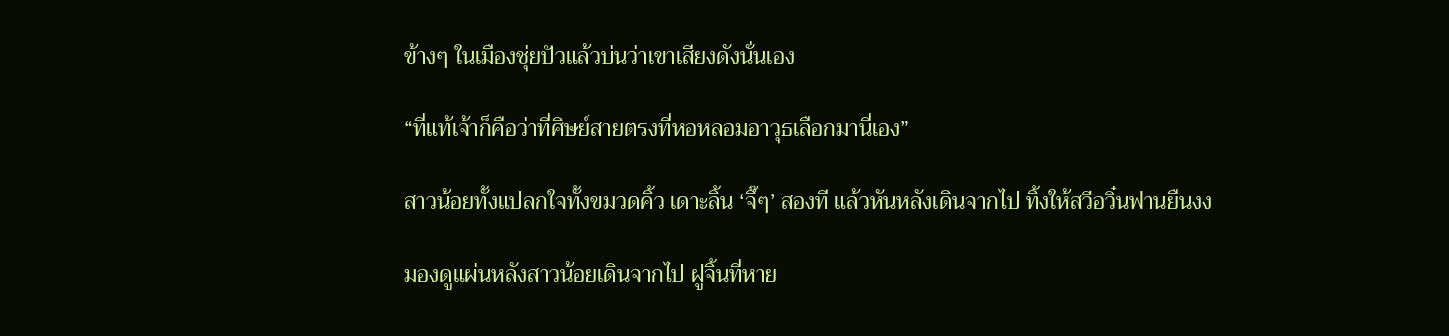ข้างๆ ในเมืองชุ่ยปัวแล้วบ่นว่าเขาเสียงดังนั่นเอง

“ที่แท้เจ้าก็คือว่าที่ศิษย์สายตรงที่หอหลอมอาวุธเลือกมานี่เอง”

สาวน้อยทั้งแปลกใจทั้งขมวดคิ้ว เดาะลิ้น ‘จึ๊ๆ’ สองที แล้วหันหลังเดินจากไป ทิ้งให้สวีอวิ๋นฟานยืนงง

มองดูแผ่นหลังสาวน้อยเดินจากไป ฝูจิ้นที่หาย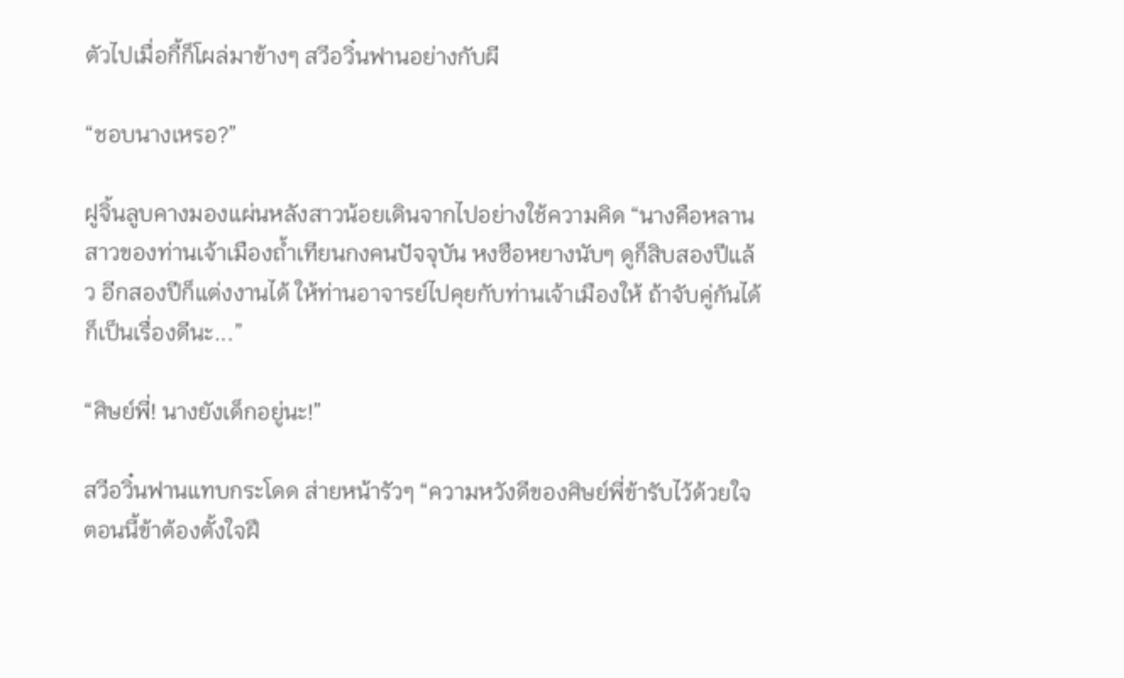ตัวไปเมื่อกี้ก็โผล่มาข้างๆ สวีอวิ๋นฟานอย่างกับผี

“ชอบนางเหรอ?”

ฝูจิ้นลูบคางมองแผ่นหลังสาวน้อยเดินจากไปอย่างใช้ความคิด “นางคือหลานสาวของท่านเจ้าเมืองถ้ำเทียนกงคนปัจจุบัน หงซือหยางนับๆ ดูก็สิบสองปีแล้ว อีกสองปีก็แต่งงานได้ ให้ท่านอาจารย์ไปคุยกับท่านเจ้าเมืองให้ ถ้าจับคู่กันได้ ก็เป็นเรื่องดีนะ...”

“ศิษย์พี่! นางยังเด็กอยู่นะ!”

สวีอวิ๋นฟานแทบกระโดด ส่ายหน้ารัวๆ “ความหวังดีของศิษย์พี่ข้ารับไว้ด้วยใจ ตอนนี้ข้าต้องตั้งใจฝึ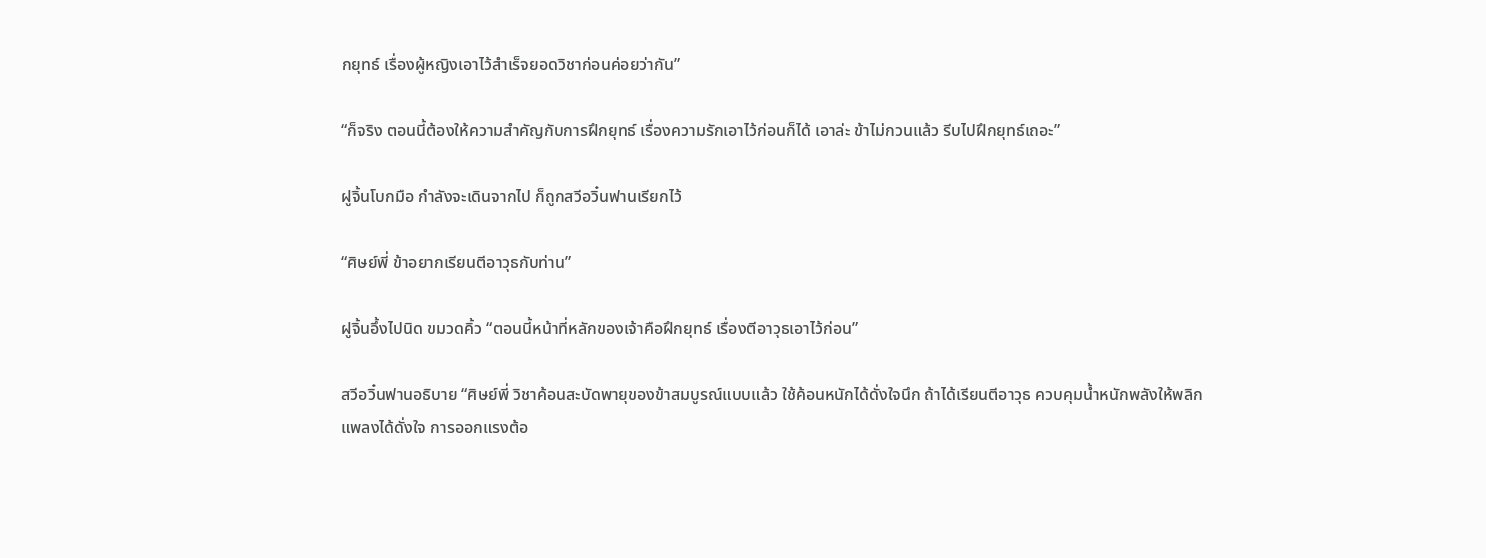กยุทธ์ เรื่องผู้หญิงเอาไว้สำเร็จยอดวิชาก่อนค่อยว่ากัน”

“ก็จริง ตอนนี้ต้องให้ความสำคัญกับการฝึกยุทธ์ เรื่องความรักเอาไว้ก่อนก็ได้ เอาล่ะ ข้าไม่กวนแล้ว รีบไปฝึกยุทธ์เถอะ”

ฝูจิ้นโบกมือ กำลังจะเดินจากไป ก็ถูกสวีอวิ๋นฟานเรียกไว้

“ศิษย์พี่ ข้าอยากเรียนตีอาวุธกับท่าน”

ฝูจิ้นอึ้งไปนิด ขมวดคิ้ว “ตอนนี้หน้าที่หลักของเจ้าคือฝึกยุทธ์ เรื่องตีอาวุธเอาไว้ก่อน”

สวีอวิ๋นฟานอธิบาย “ศิษย์พี่ วิชาค้อนสะบัดพายุของข้าสมบูรณ์แบบแล้ว ใช้ค้อนหนักได้ดั่งใจนึก ถ้าได้เรียนตีอาวุธ ควบคุมน้ำหนักพลังให้พลิกแพลงได้ดั่งใจ การออกแรงต้อ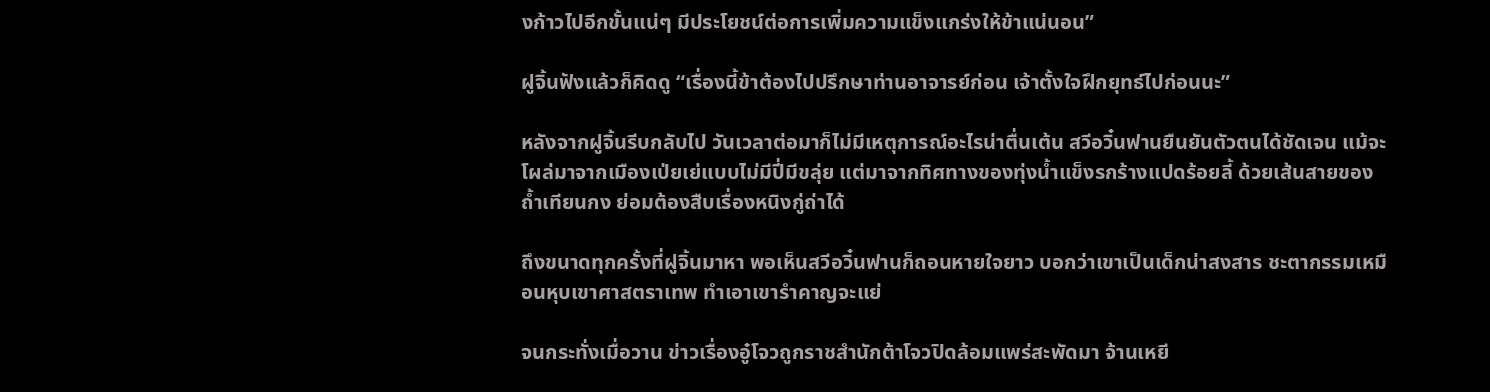งก้าวไปอีกขั้นแน่ๆ มีประโยชน์ต่อการเพิ่มความแข็งแกร่งให้ข้าแน่นอน”

ฝูจิ้นฟังแล้วก็คิดดู “เรื่องนี้ข้าต้องไปปรึกษาท่านอาจารย์ก่อน เจ้าตั้งใจฝึกยุทธ์ไปก่อนนะ”

หลังจากฝูจิ้นรีบกลับไป วันเวลาต่อมาก็ไม่มีเหตุการณ์อะไรน่าตื่นเต้น สวีอวิ๋นฟานยืนยันตัวตนได้ชัดเจน แม้จะโผล่มาจากเมืองเป่ยเย่แบบไม่มีปี่มีขลุ่ย แต่มาจากทิศทางของทุ่งน้ำแข็งรกร้างแปดร้อยลี้ ด้วยเส้นสายของถ้ำเทียนกง ย่อมต้องสืบเรื่องหนิงกู่ถ่าได้

ถึงขนาดทุกครั้งที่ฝูจิ้นมาหา พอเห็นสวีอวิ๋นฟานก็ถอนหายใจยาว บอกว่าเขาเป็นเด็กน่าสงสาร ชะตากรรมเหมือนหุบเขาศาสตราเทพ ทำเอาเขารำคาญจะแย่

จนกระทั่งเมื่อวาน ข่าวเรื่องอู๋โจวถูกราชสำนักต้าโจวปิดล้อมแพร่สะพัดมา จ้านเหยี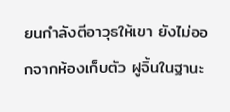ยนกำลังตีอาวุธให้เขา ยังไม่ออกจากห้องเก็บตัว ฝูจิ้นในฐานะ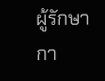ผู้รักษากา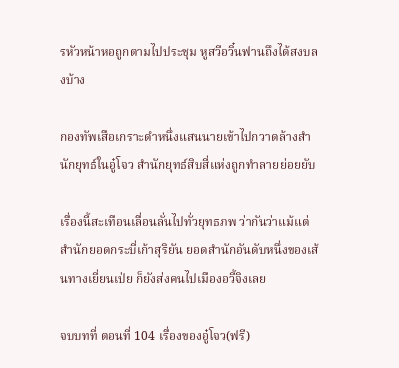รหัวหน้าหอถูกตามไปประชุม หูสวีอวิ๋นฟานถึงได้สงบลงบ้าง

กองทัพเสือเกราะดำหนึ่งแสนนายเข้าไปกวาดล้างสำนักยุทธ์ในอู๋โจว สำนักยุทธ์สิบสี่แห่งถูกทำลายย่อยยับ

เรื่องนี้สะเทือนเลื่อนลั่นไปทั่วยุทธภพ ว่ากันว่าแม้แต่สำนักยอดกระบี่เก้าสุริยัน ยอดสำนักอันดับหนึ่งของเส้นทางเยี่ยนเป่ย ก็ยังส่งคนไปเมืองอวี้จิงเลย

จบบทที่ ตอนที่ 104 เรื่องของอู๋โจว(ฟรี)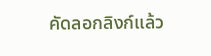คัดลอกลิงก์แล้ว